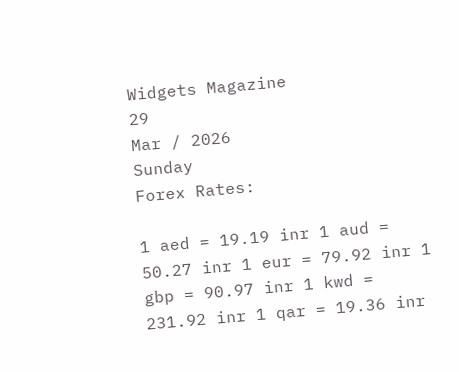Widgets Magazine
29
Mar / 2026
Sunday
Forex Rates:

1 aed = 19.19 inr 1 aud = 50.27 inr 1 eur = 79.92 inr 1 gbp = 90.97 inr 1 kwd = 231.92 inr 1 qar = 19.36 inr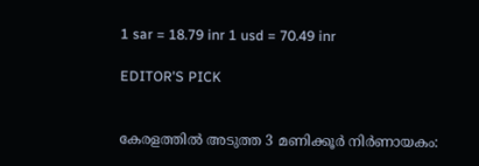1 sar = 18.79 inr 1 usd = 70.49 inr

EDITOR'S PICK


കേരളത്തിൽ അടുത്ത 3 മണിക്കൂർ നിർണായകം: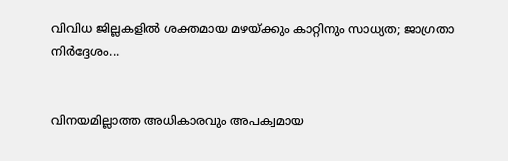വിവിധ ജില്ലകളിൽ ശക്തമായ മഴയ്ക്കും കാറ്റിനും സാധ്യത; ജാഗ്രതാ നിർദ്ദേശം...


വിനയമില്ലാത്ത അധികാരവും അപക്വമായ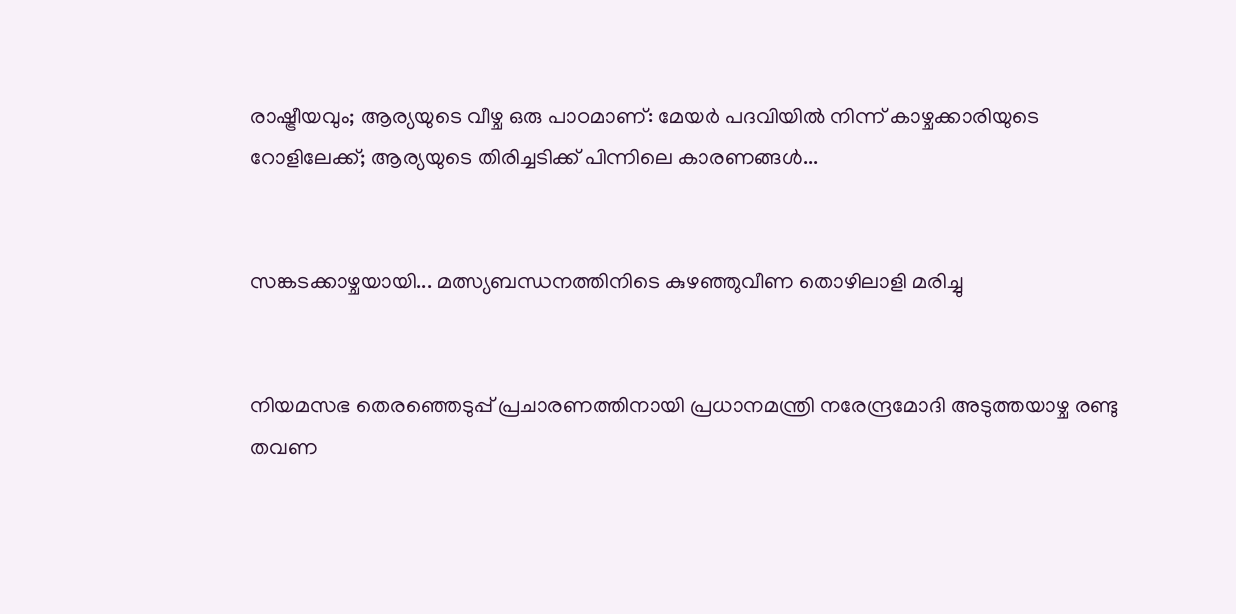രാഷ്ട്രീയവും; ആര്യയുടെ വീഴ്ച ഒരു പാഠമാണ്: മേയർ പദവിയിൽ നിന്ന് കാഴ്ചക്കാരിയുടെ റോളിലേക്ക്; ആര്യയുടെ തിരിച്ചടിക്ക് പിന്നിലെ കാരണങ്ങൾ...


സങ്കടക്കാഴ്ചയായി... മത്സ്യബന്ധനത്തിനിടെ കുഴഞ്ഞുവീണ തൊഴിലാളി മരിച്ചു


നിയമസഭ തെരഞ്ഞെടുപ്പ് പ്രചാരണത്തിനായി പ്രധാനമന്ത്രി നരേന്ദ്രമോദി അടുത്തയാഴ്ച രണ്ടു തവണ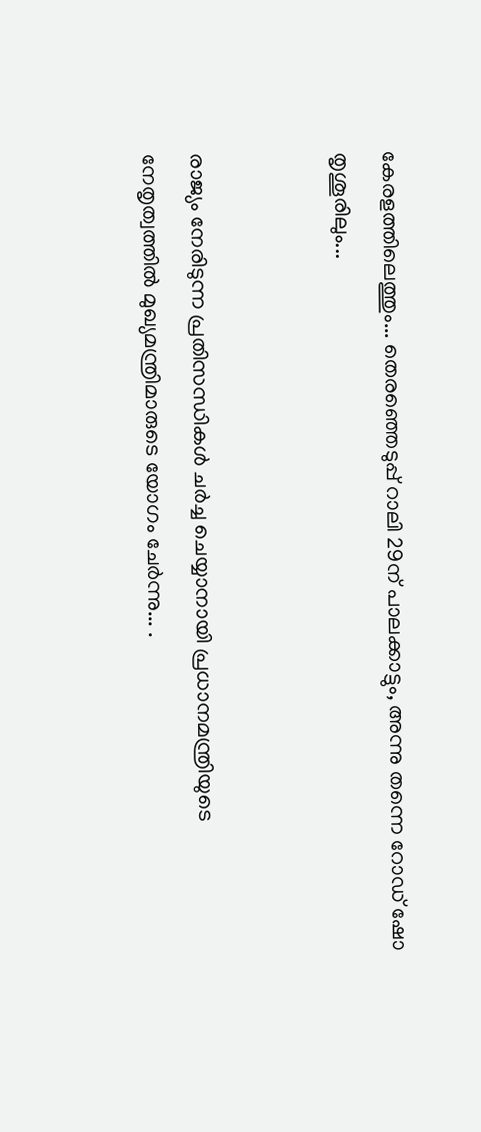കേരളത്തിലെത്തും... തെരഞ്ഞെടുപ്പ് റാലി 29ന് പാലക്കാട്ടും, അന്നു തന്നെ റോഡ് ഷോ തൃശൂരിലും...


രാജ്യം നേരിടുന്ന പ്രതിസന്ധികൾ ചർച്ച ചെയ്യാനായി പ്രധാനമന്ത്രിയുടെ നേതൃത്വത്തിൽ മുഖ്യമന്ത്രിമാരുടെ യോഗം ചേർന്നു... .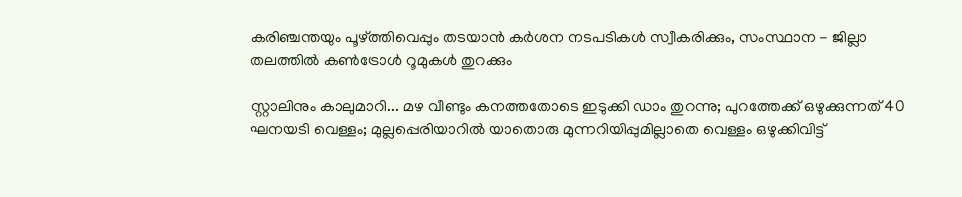കരിഞ്ചന്തയും പൂഴ്ത്തിവെപ്പും തടയാൻ കർശന നടപടികൾ സ്വീകരിക്കും, സംസ്ഥാന - ജില്ലാ തലത്തിൽ കൺട്രോൾ റൂമുകൾ തുറക്കും

സ്റ്റാലിനും കാലുമാറി... മഴ വീണ്ടും കനത്തതോടെ ഇടുക്കി ഡാം തുറന്നു; പുറത്തേക്ക് ഒഴുക്കുന്നത് 40 ഘനയടി വെള്ളം; മുല്ലപ്പെരിയാറില്‍ യാതൊരു മുന്നറിയിപ്പുമില്ലാതെ വെള്ളം ഒഴുക്കിവിട്ട്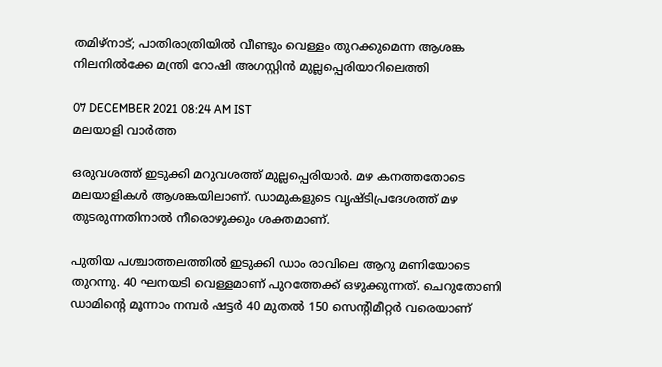തമിഴ്‌നാട്; പാതിരാത്രിയില്‍ വീണ്ടും വെള്ളം തുറക്കുമെന്ന ആശങ്ക നിലനില്‍ക്കേ മന്ത്രി റോഷി അഗസ്റ്റിന്‍ മുല്ലപ്പെരിയാറിലെത്തി

07 DECEMBER 2021 08:24 AM IST
മലയാളി വാര്‍ത്ത

ഒരുവശത്ത് ഇടുക്കി മറുവശത്ത് മുല്ലപ്പെരിയാര്‍. മഴ കനത്തതോടെ മലയാളികള്‍ ആശങ്കയിലാണ്. ഡാമുകളുടെ വൃഷ്ടിപ്രദേശത്ത് മഴ തുടരുന്നതിനാല്‍ നീരൊഴുക്കും ശക്തമാണ്.

പുതിയ പശ്ചാത്തലത്തില്‍ ഇടുക്കി ഡാം രാവിലെ ആറു മണിയോടെ തുറന്നു. 40 ഘനയടി വെള്ളമാണ് പുറത്തേക്ക് ഒഴുക്കുന്നത്. ചെറുതോണി ഡാമിന്റെ മൂന്നാം നമ്പര്‍ ഷട്ടര്‍ 40 മുതല്‍ 150 സെന്റിമീറ്റര്‍ വരെയാണ്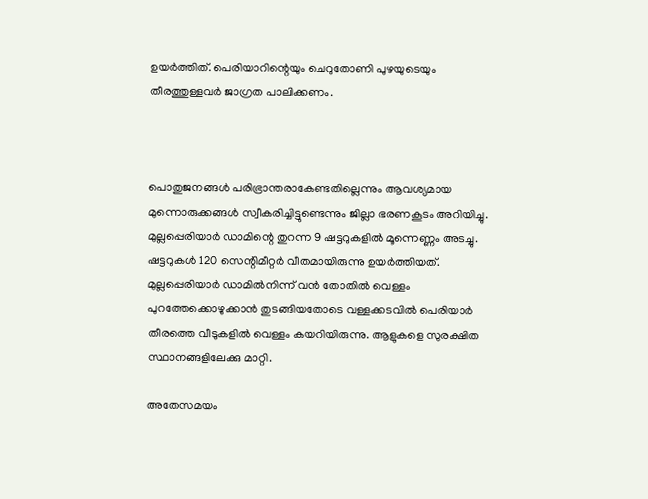ഉയര്‍ത്തിത്. പെരിയാറിന്റെയും ചെറുതോണി പുഴയുടെയും തീരത്തുള്ളവര്‍ ജാഗ്രത പാലിക്കണം.



പൊതുജനങ്ങള്‍ പരിഭ്രാന്തരാകേണ്ടതില്ലെന്നും ആവശ്യമായ മുന്നൊരുക്കങ്ങള്‍ സ്വീകരിച്ചിട്ടുണ്ടെന്നും ജില്ലാ ഭരണകൂടം അറിയിച്ചു. മുല്ലപ്പെരിയാര്‍ ഡാമിന്റെ തുറന്ന 9 ഷട്ടറുകളില്‍ മൂന്നെണ്ണം അടച്ചു. ഷട്ടറുകള്‍ 120 സെന്റിമീറ്റര്‍ വീതമായിരുന്നു ഉയര്‍ത്തിയത്. മുല്ലപ്പെരിയാര്‍ ഡാമില്‍നിന്ന് വന്‍ തോതില്‍ വെള്ളം പുറത്തേക്കൊഴുക്കാന്‍ തുടങ്ങിയതോടെ വള്ളക്കടവില്‍ പെരിയാര്‍ തീരത്തെ വീടുകളില്‍ വെള്ളം കയറിയിരുന്നു. ആളുകളെ സുരക്ഷിത സ്ഥാനങ്ങളിലേക്കു മാറ്റി.

അതേസമയം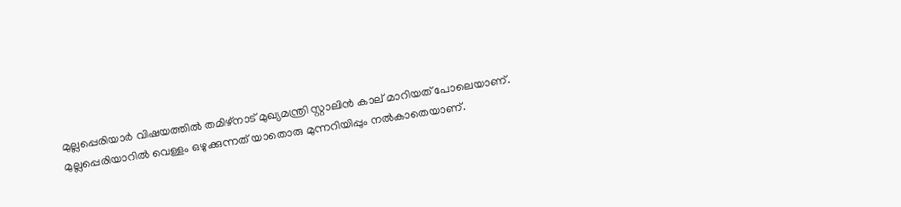മുല്ലപ്പെരിയാര്‍ വിഷയത്തില്‍ തമിഴ്‌നാട് മുഖ്യമന്ത്രി സ്റ്റാലിന്‍ കാല് മാറിയത് പോലെയാണ്. മുല്ലപ്പെരിയാറില്‍ വെള്ളം ഒഴുക്കുന്നത് യാതൊരു മുന്നറിയിപ്പും നല്‍കാതെയാണ്.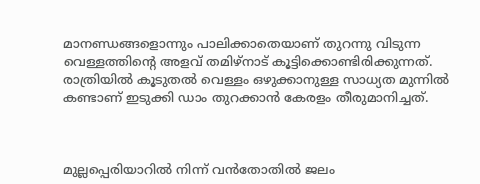മാനണ്ഡങ്ങളൊന്നും പാലിക്കാതെയാണ് തുറന്നു വിടുന്ന വെള്ളത്തിന്റെ അളവ് തമിഴ്‌നാട് കൂട്ടിക്കൊണ്ടിരിക്കുന്നത്. രാത്രിയില്‍ കൂടുതല്‍ വെള്ളം ഒഴുക്കാനുള്ള സാധ്യത മുന്നില്‍ കണ്ടാണ് ഇടുക്കി ഡാം തുറക്കാന്‍ കേരളം തീരുമാനിച്ചത്.



മുല്ലപ്പെരിയാറില്‍ നിന്ന് വന്‍തോതില്‍ ജലം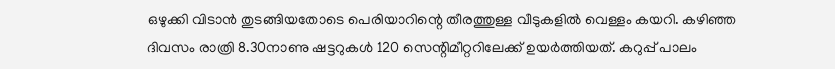ഒഴുക്കി വിടാന്‍ തുടങ്ങിയതോടെ പെരിയാറിന്റെ തീരത്തുള്ള വീടുകളില്‍ വെള്ളം കയറി. കഴിഞ്ഞ ദിവസം രാത്രി 8.30നാണു ഷട്ടറുകള്‍ 120 സെന്റിമീറ്ററിലേക്ക് ഉയര്‍ത്തിയത്. കറുപ്പ് പാലം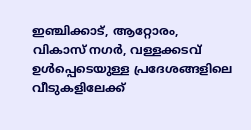ഇഞ്ചിക്കാട്, ആറ്റോരം, വികാസ് നഗര്‍, വള്ളക്കടവ് ഉള്‍പ്പെടെയുള്ള പ്രദേശങ്ങളിലെ വീടുകളിലേക്ക്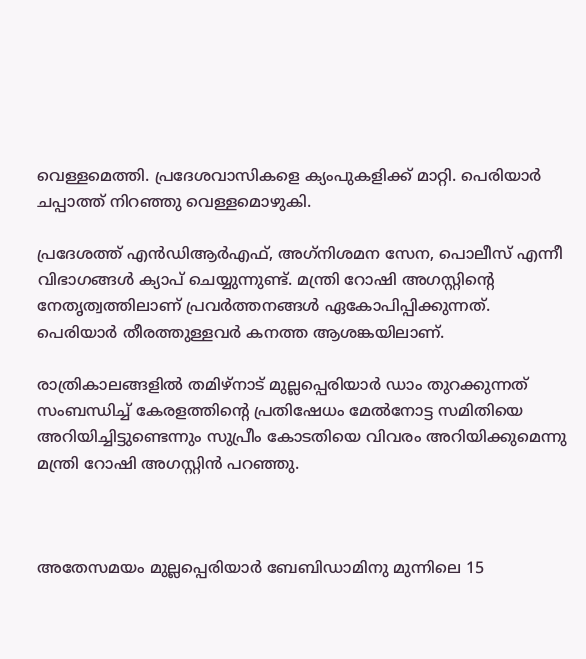വെള്ളമെത്തി. പ്രദേശവാസികളെ ക്യംപുകളിക്ക് മാറ്റി. പെരിയാര്‍ ചപ്പാത്ത് നിറഞ്ഞു വെള്ളമൊഴുകി.

പ്രദേശത്ത് എന്‍ഡിആര്‍എഫ്, അഗ്‌നിശമന സേന, പൊലീസ് എന്നീ വിഭാഗങ്ങള്‍ ക്യാപ് ചെയ്യുന്നുണ്ട്. മന്ത്രി റോഷി അഗസ്റ്റിന്റെ നേതൃത്വത്തിലാണ് പ്രവര്‍ത്തനങ്ങള്‍ ഏകോപിപ്പിക്കുന്നത്. പെരിയാര്‍ തീരത്തുള്ളവര്‍ കനത്ത ആശങ്കയിലാണ്.

രാത്രികാലങ്ങളില്‍ തമിഴ്‌നാട് മുല്ലപ്പെരിയാര്‍ ഡാം തുറക്കുന്നത് സംബന്ധിച്ച് കേരളത്തിന്റെ പ്രതിഷേധം മേല്‍നോട്ട സമിതിയെ അറിയിച്ചിട്ടുണ്ടെന്നും സുപ്രീം കോടതിയെ വിവരം അറിയിക്കുമെന്നു മന്ത്രി റോഷി അഗസ്റ്റിന്‍ പറഞ്ഞു.



അതേസമയം മുല്ലപ്പെരിയാര്‍ ബേബിഡാമിനു മുന്നിലെ 15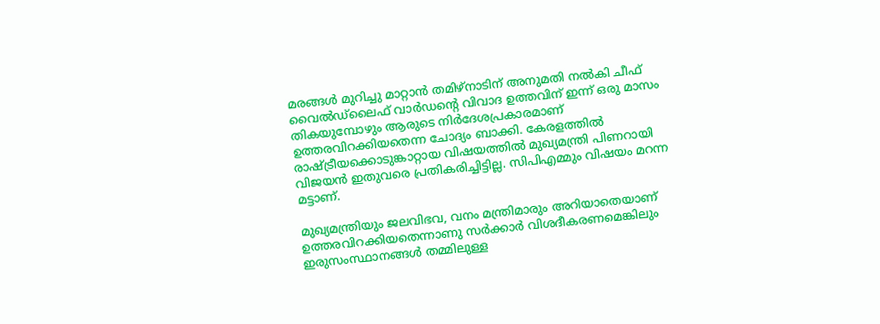മരങ്ങള്‍ മുറിച്ചു മാറ്റാന്‍ തമിഴ്‌നാടിന് അനുമതി നല്‍കി ചീഫ് വൈല്‍ഡ്‌ലൈഫ് വാര്‍ഡന്റെ വിവാദ ഉത്തവിന് ഇന്ന് ഒരു മാസം തികയുമ്പോഴും ആരുടെ നിര്‍ദേശപ്രകാരമാണ് ഉത്തരവിറക്കിയതെന്ന ചോദ്യം ബാക്കി. കേരളത്തില്‍ രാഷ്ട്രീയക്കൊടുങ്കാറ്റായ വിഷയത്തില്‍ മുഖ്യമന്ത്രി പിണറായി വിജയന്‍ ഇതുവരെ പ്രതികരിച്ചിട്ടില്ല. സിപിഎമ്മും വിഷയം മറന്ന മട്ടാണ്.

മുഖ്യമന്ത്രിയും ജലവിഭവ, വനം മന്ത്രിമാരും അറിയാതെയാണ് ഉത്തരവിറക്കിയതെന്നാണു സര്‍ക്കാര്‍ വിശദീകരണമെങ്കിലും ഇരുസംസ്ഥാനങ്ങള്‍ തമ്മിലുള്ള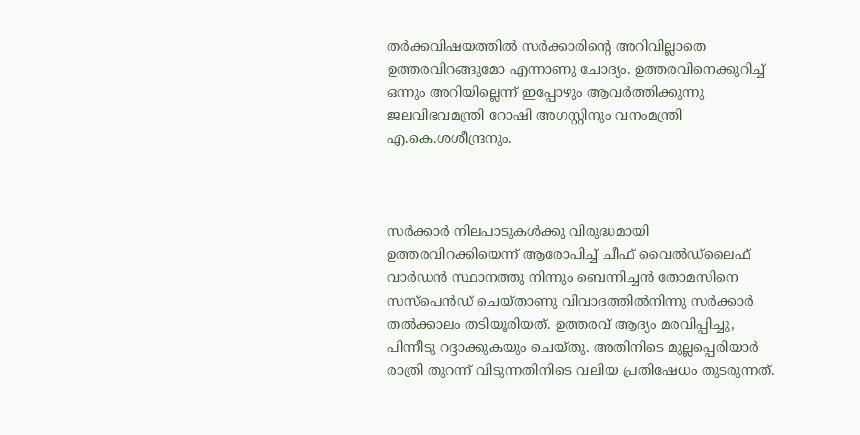തര്‍ക്കവിഷയത്തില്‍ സര്‍ക്കാരിന്റെ അറിവില്ലാതെ ഉത്തരവിറങ്ങുമോ എന്നാണു ചോദ്യം. ഉത്തരവിനെക്കുറിച്ച് ഒന്നും അറിയില്ലെന്ന് ഇപ്പോഴും ആവര്‍ത്തിക്കുന്നു ജലവിഭവമന്ത്രി റോഷി അഗസ്റ്റിനും വനംമന്ത്രി എ.കെ.ശശീന്ദ്രനും.



സര്‍ക്കാര്‍ നിലപാടുകള്‍ക്കു വിരുദ്ധമായി ഉത്തരവിറക്കിയെന്ന് ആരോപിച്ച് ചീഫ് വൈല്‍ഡ്‌ലൈഫ് വാര്‍ഡന്‍ സ്ഥാനത്തു നിന്നും ബെന്നിച്ചന്‍ തോമസിനെ സസ്‌പെന്‍ഡ് ചെയ്താണു വിവാദത്തില്‍നിന്നു സര്‍ക്കാര്‍ തല്‍ക്കാലം തടിയൂരിയത്. ഉത്തരവ് ആദ്യം മരവിപ്പിച്ചു, പിന്നീടു റദ്ദാക്കുകയും ചെയ്തു. അതിനിടെ മുല്ലപ്പെരിയാര്‍ രാത്രി തുറന്ന് വിടുന്നതിനിടെ വലിയ പ്രതിഷേധം തുടരുന്നത്.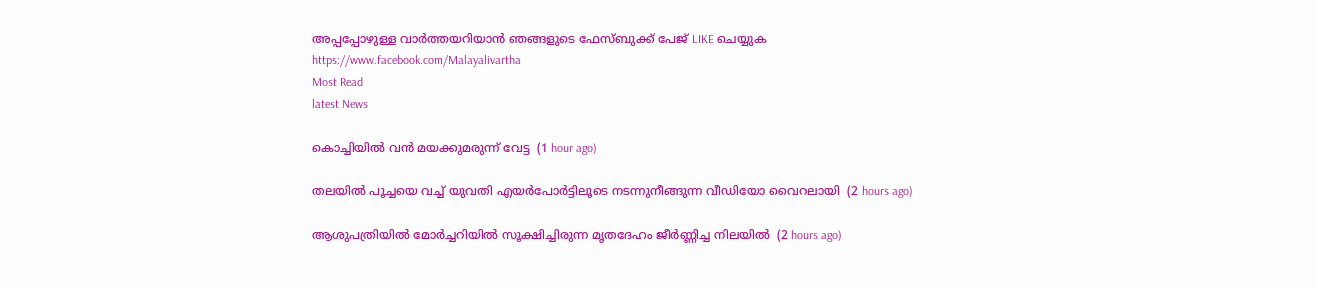അപ്പപ്പോഴുള്ള വാര്‍ത്തയറിയാന്‍ ഞങ്ങളുടെ ഫേസ്‌ബുക്ക്‌ പേജ് LIKE ചെയ്യുക
https://www.facebook.com/Malayalivartha
Most Read
latest News

കൊച്ചിയില്‍ വന്‍ മയക്കുമരുന്ന് വേട്ട  (1 hour ago)

തലയില്‍ പൂച്ചയെ വച്ച് യുവതി എയര്‍പോര്‍ട്ടിലൂടെ നടന്നുനീങ്ങുന്ന വീഡിയോ വൈറലായി  (2 hours ago)

ആശുപത്രിയില്‍ മോര്‍ച്ചറിയില്‍ സൂക്ഷിച്ചിരുന്ന മൃതദേഹം ജീര്‍ണ്ണിച്ച നിലയില്‍  (2 hours ago)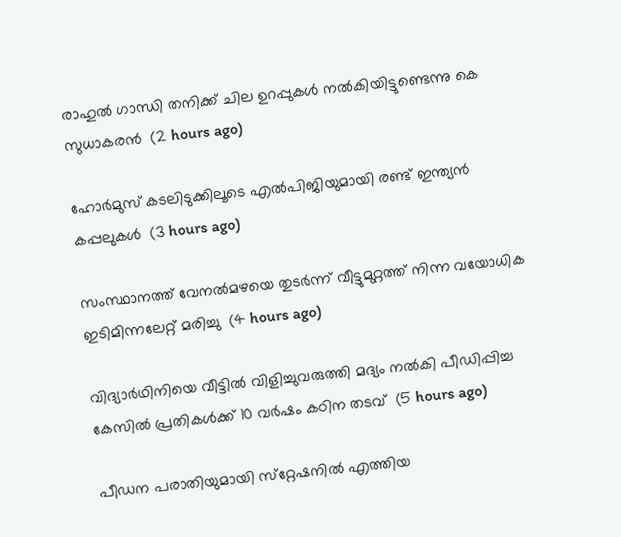രാഹുല്‍ ഗാന്ധി തനിക്ക് ചില ഉറപ്പുകള്‍ നല്‍കിയിട്ടുണ്ടെന്നു കെ സുധാകരന്‍  (2 hours ago)

ഹോര്‍മുസ് കടലിടുക്കിലൂടെ എല്‍പിജിയുമായി രണ്ട് ഇന്ത്യന്‍ കപ്പലുകള്‍  (3 hours ago)

സംസ്ഥാനത്ത് വേനല്‍മഴയെ തുടര്‍ന്ന് വീട്ടുമുറ്റത്ത് നിന്ന വയോധിക ഇടിമിന്നലേറ്റ് മരിച്ചു  (4 hours ago)

വിദ്യാര്‍ഥിനിയെ വീട്ടില്‍ വിളിച്ചുവരുത്തി മദ്യം നല്‍കി പീഡിപ്പിച്ച കേസില്‍ പ്രതികള്‍ക്ക് 10 വര്‍ഷം കഠിന തടവ്  (5 hours ago)

പീഡന പരാതിയുമായി സ്‌റ്റേഷനില്‍ എത്തിയ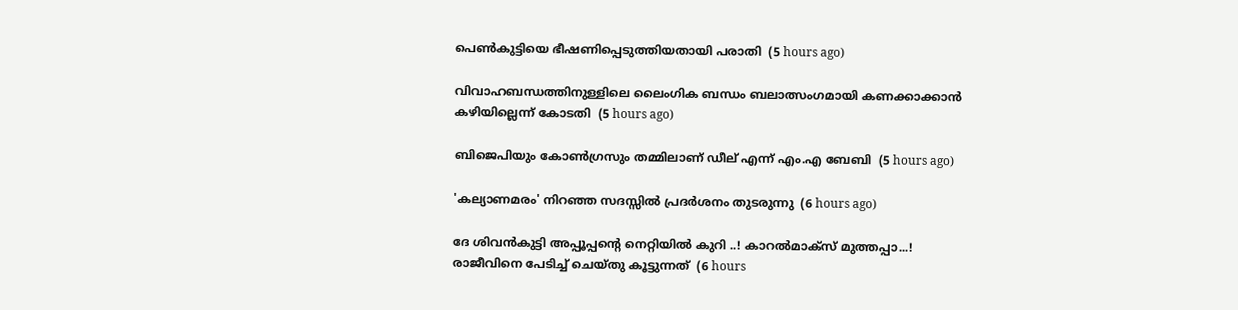പെണ്‍കുട്ടിയെ ഭീഷണിപ്പെടുത്തിയതായി പരാതി  (5 hours ago)

വിവാഹബന്ധത്തിനുള്ളിലെ ലൈംഗിക ബന്ധം ബലാത്സംഗമായി കണക്കാക്കാന്‍ കഴിയില്ലെന്ന് കോടതി  (5 hours ago)

ബിജെപിയും കോണ്‍ഗ്രസും തമ്മിലാണ് ഡീല് എന്ന് എം.എ ബേബി  (5 hours ago)

'കല്യാണമരം' നിറഞ്ഞ സദസ്സില്‍ പ്രദര്‍ശനം തുടരുന്നു  (6 hours ago)

ദേ ശിവൻകുട്ടി അപ്പൂപ്പന്റെ നെറ്റിയിൽ കുറി ..! കാറൽമാക്സ് മുത്തപ്പാ...! രാജീവിനെ പേടിച്ച് ചെയ്തു കൂട്ടുന്നത്  (6 hours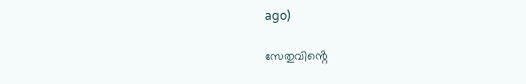ago)

സേതുവിൻ്റെ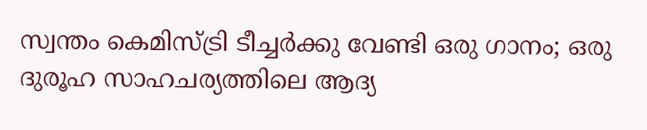സ്വന്തം കെമിസ്ട്രി ടീച്ചർക്കു വേണ്ടി ഒരു ഗാനം; ഒരു ദുരൂഹ സാഹചര്യത്തിലെ ആദ്യ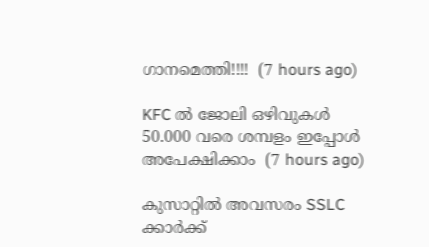ഗാനമെത്തി!!!!  (7 hours ago)

KFC ൽ ജോലി ഒഴിവുകൾ 50.000 വരെ ശമ്പളം ഇപ്പോൾ അപേക്ഷിക്കാം  (7 hours ago)

കുസാറ്റില്‍ അവസരം SSLC ക്കാർക്ക്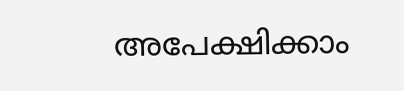അപേക്ഷിക്കാം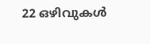22 ഒഴിവുകള്‍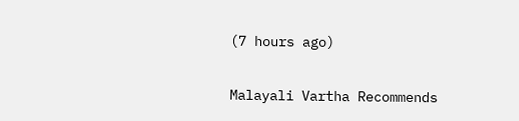(7 hours ago)

Malayali Vartha Recommends